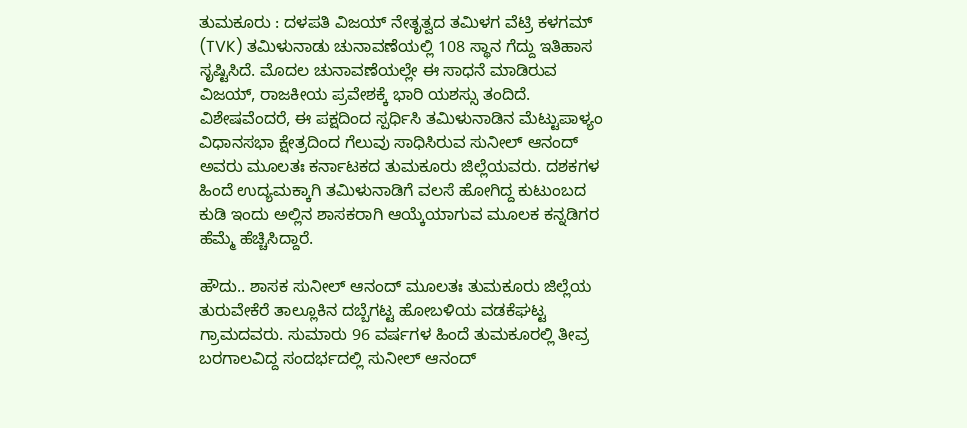ತುಮಕೂರು : ದಳಪತಿ ವಿಜಯ್ ನೇತೃತ್ವದ ತಮಿಳಗ ವೆಟ್ರಿ ಕಳಗಮ್ (TVK) ತಮಿಳುನಾಡು ಚುನಾವಣೆಯಲ್ಲಿ 108 ಸ್ಥಾನ ಗೆದ್ದು ಇತಿಹಾಸ ಸೃಷ್ಟಿಸಿದೆ. ಮೊದಲ ಚುನಾವಣೆಯಲ್ಲೇ ಈ ಸಾಧನೆ ಮಾಡಿರುವ ವಿಜಯ್, ರಾಜಕೀಯ ಪ್ರವೇಶಕ್ಕೆ ಭಾರಿ ಯಶಸ್ಸು ತಂದಿದೆ.
ವಿಶೇಷವೆಂದರೆ, ಈ ಪಕ್ಷದಿಂದ ಸ್ಪರ್ಧಿಸಿ ತಮಿಳುನಾಡಿನ ಮೆಟ್ಟುಪಾಳ್ಯಂ ವಿಧಾನಸಭಾ ಕ್ಷೇತ್ರದಿಂದ ಗೆಲುವು ಸಾಧಿಸಿರುವ ಸುನೀಲ್ ಆನಂದ್ ಅವರು ಮೂಲತಃ ಕರ್ನಾಟಕದ ತುಮಕೂರು ಜಿಲ್ಲೆಯವರು. ದಶಕಗಳ ಹಿಂದೆ ಉದ್ಯಮಕ್ಕಾಗಿ ತಮಿಳುನಾಡಿಗೆ ವಲಸೆ ಹೋಗಿದ್ದ ಕುಟುಂಬದ ಕುಡಿ ಇಂದು ಅಲ್ಲಿನ ಶಾಸಕರಾಗಿ ಆಯ್ಕೆಯಾಗುವ ಮೂಲಕ ಕನ್ನಡಿಗರ ಹೆಮ್ಮೆ ಹೆಚ್ಚಿಸಿದ್ದಾರೆ.

ಹೌದು.. ಶಾಸಕ ಸುನೀಲ್ ಆನಂದ್ ಮೂಲತಃ ತುಮಕೂರು ಜಿಲ್ಲೆಯ ತುರುವೇಕೆರೆ ತಾಲ್ಲೂಕಿನ ದಬ್ಬೆಗಟ್ಟ ಹೋಬಳಿಯ ವಡಕೆಘಟ್ಟ ಗ್ರಾಮದವರು. ಸುಮಾರು 96 ವರ್ಷಗಳ ಹಿಂದೆ ತುಮಕೂರಲ್ಲಿ ತೀವ್ರ ಬರಗಾಲವಿದ್ದ ಸಂದರ್ಭದಲ್ಲಿ ಸುನೀಲ್ ಆನಂದ್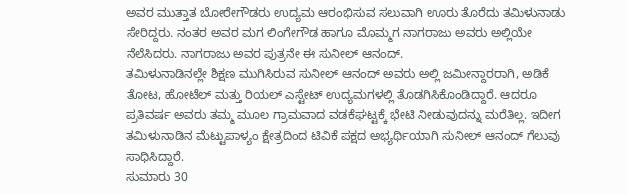ಅವರ ಮುತ್ತಾತ ಬೋರೇಗೌಡರು ಉದ್ಯಮ ಆರಂಭಿಸುವ ಸಲುವಾಗಿ ಊರು ತೊರೆದು ತಮಿಳುನಾಡು ಸೇರಿದ್ದರು. ನಂತರ ಅವರ ಮಗ ಲಿಂಗೇಗೌಡ ಹಾಗೂ ಮೊಮ್ಮಗ ನಾಗರಾಜು ಅವರು ಅಲ್ಲಿಯೇ ನೆಲೆಸಿದರು. ನಾಗರಾಜು ಅವರ ಪುತ್ರನೇ ಈ ಸುನೀಲ್ ಆನಂದ್.
ತಮಿಳುನಾಡಿನಲ್ಲೇ ಶಿಕ್ಷಣ ಮುಗಿಸಿರುವ ಸುನೀಲ್ ಆನಂದ್ ಅವರು ಅಲ್ಲಿ ಜಮೀನ್ದಾರರಾಗಿ, ಅಡಿಕೆ ತೋಟ, ಹೋಟೆಲ್ ಮತ್ತು ರಿಯಲ್ ಎಸ್ಟೇಟ್ ಉದ್ಯಮಗಳಲ್ಲಿ ತೊಡಗಿಸಿಕೊಂಡಿದ್ದಾರೆ. ಆದರೂ ಪ್ರತಿವರ್ಷ ಅವರು ತಮ್ಮ ಮೂಲ ಗ್ರಾಮವಾದ ವಡಕೆಘಟ್ಟಕ್ಕೆ ಭೇಟಿ ನೀಡುವುದನ್ನು ಮರೆತಿಲ್ಲ. ಇದೀಗ ತಮಿಳುನಾಡಿನ ಮೆಟ್ಟುಪಾಳ್ಯಂ ಕ್ಷೇತ್ರದಿಂದ ಟಿವಿಕೆ ಪಕ್ಷದ ಅಭ್ಯರ್ಥಿಯಾಗಿ ಸುನೀಲ್ ಆನಂದ್ ಗೆಲುವು ಸಾಧಿಸಿದ್ದಾರೆ.
ಸುಮಾರು 30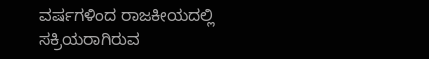ವರ್ಷಗಳಿಂದ ರಾಜಕೀಯದಲ್ಲಿ ಸಕ್ರಿಯರಾಗಿರುವ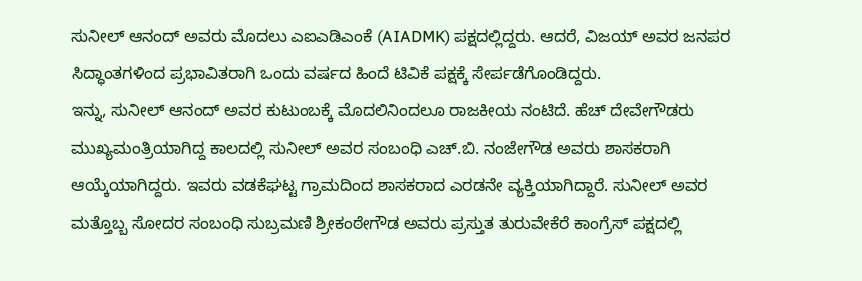ಸುನೀಲ್ ಆನಂದ್ ಅವರು ಮೊದಲು ಎಐಎಡಿಎಂಕೆ (AIADMK) ಪಕ್ಷದಲ್ಲಿದ್ದರು. ಆದರೆ, ವಿಜಯ್ ಅವರ ಜನಪರ ಸಿದ್ಧಾಂತಗಳಿಂದ ಪ್ರಭಾವಿತರಾಗಿ ಒಂದು ವರ್ಷದ ಹಿಂದೆ ಟಿವಿಕೆ ಪಕ್ಷಕ್ಕೆ ಸೇರ್ಪಡೆಗೊಂಡಿದ್ದರು.
ಇನ್ನು, ಸುನೀಲ್ ಆನಂದ್ ಅವರ ಕುಟುಂಬಕ್ಕೆ ಮೊದಲಿನಿಂದಲೂ ರಾಜಕೀಯ ನಂಟಿದೆ. ಹೆಚ್ ದೇವೇಗೌಡರು ಮುಖ್ಯಮಂತ್ರಿಯಾಗಿದ್ದ ಕಾಲದಲ್ಲಿ ಸುನೀಲ್ ಅವರ ಸಂಬಂಧಿ ಎಚ್.ಬಿ. ನಂಜೇಗೌಡ ಅವರು ಶಾಸಕರಾಗಿ ಆಯ್ಕೆಯಾಗಿದ್ದರು. ಇವರು ವಡಕೆಘಟ್ಟ ಗ್ರಾಮದಿಂದ ಶಾಸಕರಾದ ಎರಡನೇ ವ್ಯಕ್ತಿಯಾಗಿದ್ದಾರೆ. ಸುನೀಲ್ ಅವರ ಮತ್ತೊಬ್ಬ ಸೋದರ ಸಂಬಂಧಿ ಸುಬ್ರಮಣಿ ಶ್ರೀಕಂಠೇಗೌಡ ಅವರು ಪ್ರಸ್ತುತ ತುರುವೇಕೆರೆ ಕಾಂಗ್ರೆಸ್ ಪಕ್ಷದಲ್ಲಿ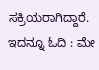ಸಕ್ರಿಯರಾಗಿದ್ದಾರೆ.
ಇದನ್ನೂ ಓದಿ : ಮೇ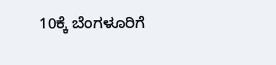10ಕ್ಕೆ ಬೆಂಗಳೂರಿಗೆ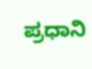ಪ್ರಧಾನಿ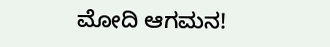ಮೋದಿ ಆಗಮನ!